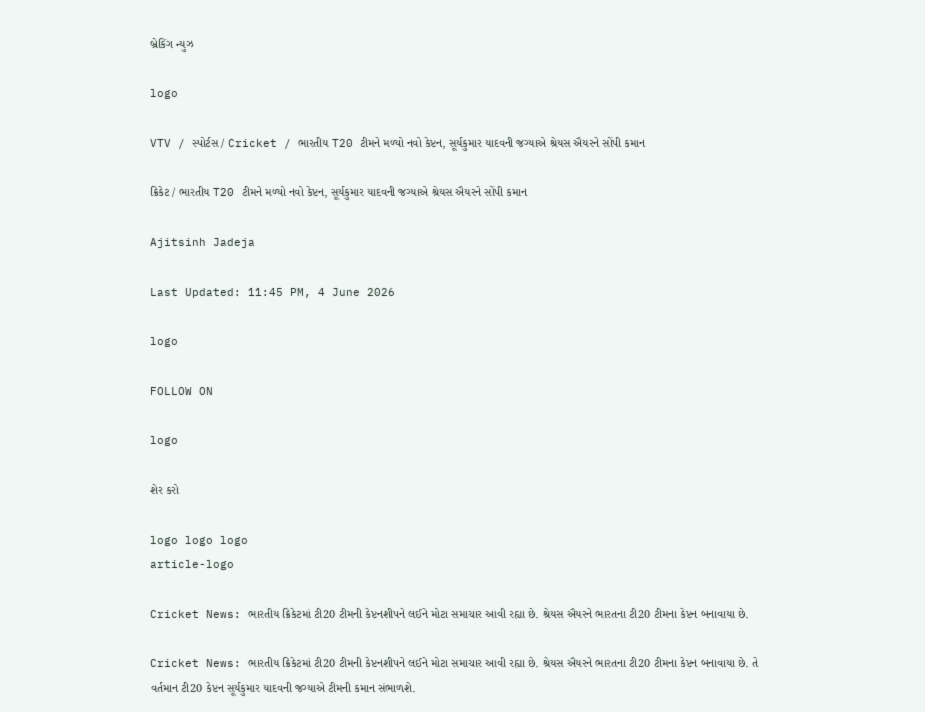બ્રેકિંગ ન્યુઝ

logo

VTV / સ્પોર્ટસ / Cricket / ભારતીય T20 ટીમને મળ્યો નવો કેપ્ટન, સૂર્યકુમાર યાદવની જગ્યાએ શ્રેયસ ઐયરને સોંપી કમાન

ક્રિકેટ / ભારતીય T20 ટીમને મળ્યો નવો કેપ્ટન, સૂર્યકુમાર યાદવની જગ્યાએ શ્રેયસ ઐયરને સોંપી કમાન

Ajitsinh Jadeja

Last Updated: 11:45 PM, 4 June 2026

logo

FOLLOW ON

logo

શેર કરો

logo logo logo
article-logo

Cricket News: ભારતીય ક્રિકેટમાં ટી20 ટીમની કેપ્ટનશીપને લઈને મોટા સમાચાર આવી રહ્યા છે. શ્રેયસ ઐયરને ભારતના ટી20 ટીમના કેપ્ટન બનાવાયા છે.

Cricket News: ભારતીય ક્રિકેટમાં ટી20 ટીમની કેપ્ટનશીપને લઈને મોટા સમાચાર આવી રહ્યા છે. શ્રેયસ ઐયરને ભારતના ટી20 ટીમના કેપ્ટન બનાવાયા છે. તે વર્તમાન ટી20 કેપ્ટન સૂર્યકુમાર યાદવની જગ્યાએ ટીમની કમાન સંભાળશે.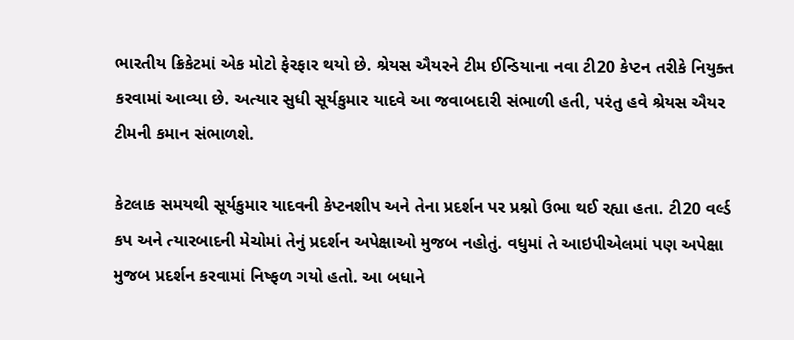ભારતીય ક્રિકેટમાં એક મોટો ફેરફાર થયો છે. શ્રેયસ ઐયરને ટીમ ઈન્ડિયાના નવા ટી20 કેપ્ટન તરીકે નિયુક્ત કરવામાં આવ્યા છે. અત્યાર સુધી સૂર્યકુમાર યાદવે આ જવાબદારી સંભાળી હતી, પરંતુ હવે શ્રેયસ ઐયર ટીમની કમાન સંભાળશે.

કેટલાક સમયથી સૂર્યકુમાર યાદવની કેપ્ટનશીપ અને તેના પ્રદર્શન પર પ્રશ્નો ઉભા થઈ રહ્યા હતા. ટી20 વર્લ્ડ કપ અને ત્યારબાદની મેચોમાં તેનું પ્રદર્શન અપેક્ષાઓ મુજબ નહોતું. વધુમાં તે આઇપીએલમાં પણ અપેક્ષા મુજબ પ્રદર્શન કરવામાં નિષ્ફળ ગયો હતો. આ બધાને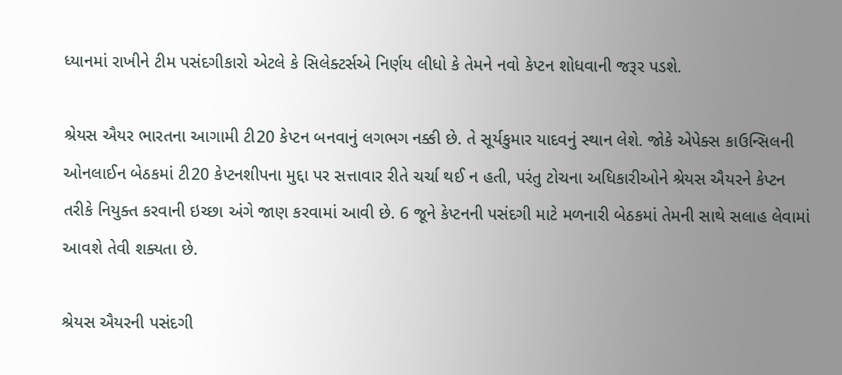ધ્યાનમાં રાખીને ટીમ પસંદગીકારો એટલે કે સિલેક્ટર્સએ નિર્ણય લીધો કે તેમને નવો કેપ્ટન શોધવાની જરૂર પડશે.

શ્રેયસ ઐયર ભારતના આગામી ટી20 કેપ્ટન બનવાનું લગભગ નક્કી છે. તે સૂર્યકુમાર યાદવનું સ્થાન લેશે. જોકે એપેક્સ કાઉન્સિલની ઓનલાઈન બેઠકમાં ટી20 કેપ્ટનશીપના મુદ્દા પર સત્તાવાર રીતે ચર્ચા થઈ ન હતી, પરંતુ ટોચના અધિકારીઓને શ્રેયસ ઐયરને કેપ્ટન તરીકે નિયુક્ત કરવાની ઇચ્છા અંગે જાણ કરવામાં આવી છે. 6 જૂને કેપ્ટનની પસંદગી માટે મળનારી બેઠકમાં તેમની સાથે સલાહ લેવામાં આવશે તેવી શક્યતા છે.

શ્રેયસ ઐયરની પસંદગી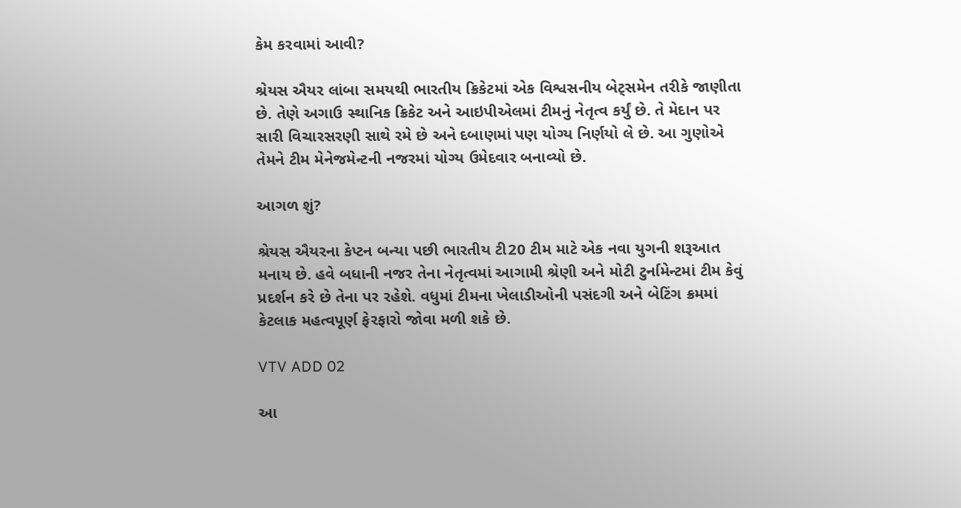કેમ કરવામાં આવી?

શ્રેયસ ઐયર લાંબા સમયથી ભારતીય ક્રિકેટમાં એક વિશ્વસનીય બેટ્સમેન તરીકે જાણીતા છે. તેણે અગાઉ સ્થાનિક ક્રિકેટ અને આઇપીએલમાં ટીમનું નેતૃત્વ કર્યું છે. તે મેદાન પર સારી વિચારસરણી સાથે રમે છે અને દબાણમાં પણ યોગ્ય નિર્ણયો લે છે. આ ગુણોએ તેમને ટીમ મેનેજમેન્ટની નજરમાં યોગ્ય ઉમેદવાર બનાવ્યો છે.

આગળ શું?

શ્રેયસ ઐયરના કેપ્ટન બન્યા પછી ભારતીય ટી20 ટીમ માટે એક નવા યુગની શરૂઆત મનાય છે. હવે બધાની નજર તેના નેતૃત્વમાં આગામી શ્રેણી અને મોટી ટુર્નામેન્ટમાં ટીમ કેવું પ્રદર્શન કરે છે તેના પર રહેશે. વધુમાં ટીમના ખેલાડીઓની પસંદગી અને બેટિંગ ક્રમમાં કેટલાક મહત્વપૂર્ણ ફેરફારો જોવા મળી શકે છે.

VTV ADD 02

આ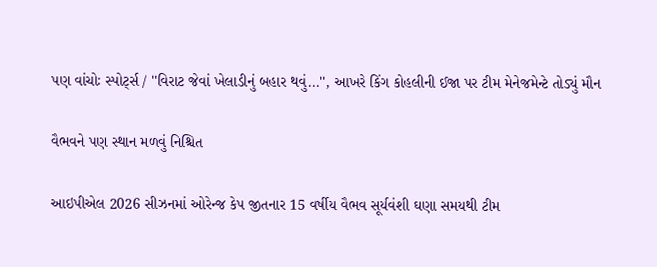પણ વાંચોઃ સ્પોર્ટ્સ / ''વિરાટ જેવાં ખેલાડીનું બહાર થવું...'', આખરે કિંગ કોહલીની ઈજા પર ટીમ મેનેજમેન્ટે તોડ્યું મૌન

વૈભવને પણ સ્થાન મળવું નિશ્ચિત

આઇપીએલ 2026 સીઝનમાં ઓરેન્જ કેપ જીતનાર 15 વર્ષીય વૈભવ સૂર્યવંશી ઘણા સમયથી ટીમ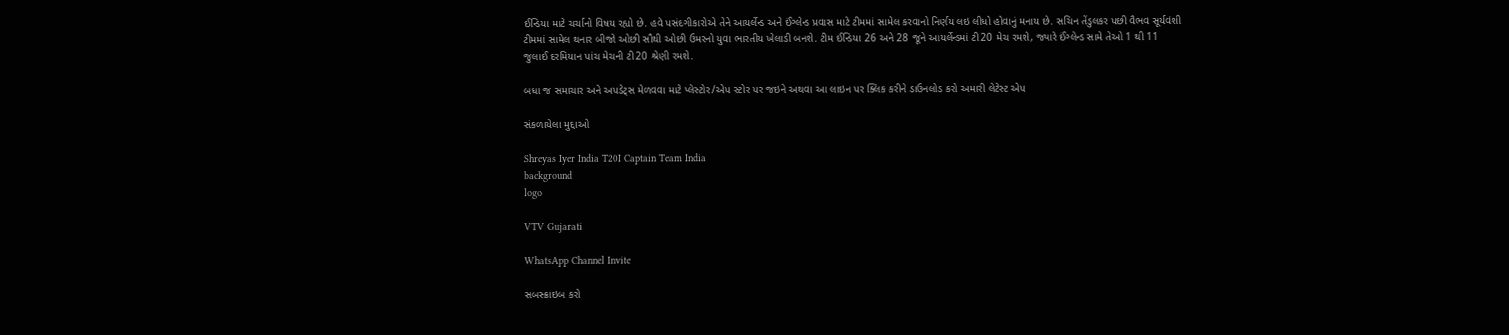ઈન્ડિયા માટે ચર્ચાનો વિષય રહ્યો છે. હવે પસંદગીકારોએ તેને આયર્લેન્ડ અને ઈંગ્લેન્ડ પ્રવાસ માટે ટીમમાં સામેલ કરવાનો નિર્ણય લઇ લીધો હોવાનું મનાય છે. સચિન તેંડુલકર પછી વૈભવ સૂર્યવંશી ટીમમાં સામેલ થનાર બીજો ઓછી સૌથી ઓછી ઉમરનો યુવા ભારતીય ખેલાડી બનશે. ટીમ ઈન્ડિયા 26 અને 28 જૂને આયર્લેન્ડમાં ટી20 મેચ રમશે, જ્યારે ઈંગ્લેન્ડ સામે તેઓ 1 થી 11 જુલાઈ દરમિયાન પાંચ મેચની ટી20 શ્રેણી રમશે.

બધા જ સમાચાર અને અપડેટ્સ મેળવવા માટે પ્લેસ્ટોર/એપ સ્ટોર પર જઇને અથવા આ લાઇન પર ક્લિક કરીને ડાઉનલોડ કરો અમારી લેટેસ્ટ એપ

સંકળાયેલા મુદ્દાઓ

Shreyas Iyer India T20I Captain Team India
background
logo

VTV Gujarati

WhatsApp Channel Invite

સબસ્ક્રાઇબ કરો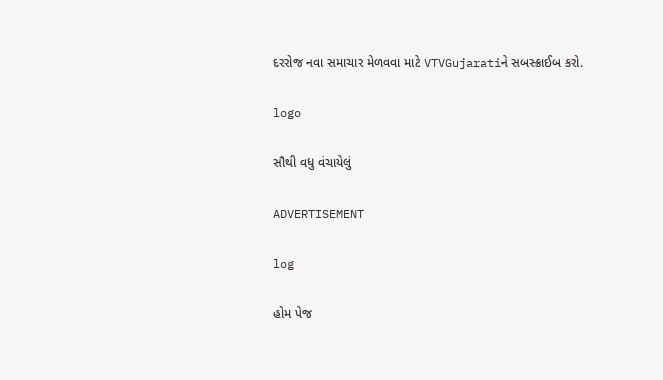દરરોજ નવા સમાચાર મેળવવા માટે VTVGujaratiને સબસ્ક્રાઈબ કરો.

logo

સૌથી વધુ વંચાયેલું

ADVERTISEMENT

log

હોમ પેજ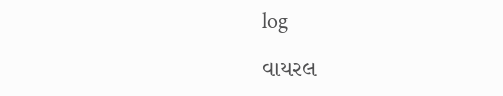log

વાયરલ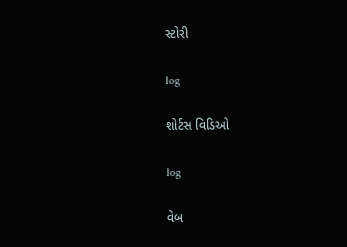સ્ટોરી

log

શોર્ટસ વિડિઓ

log

વેબ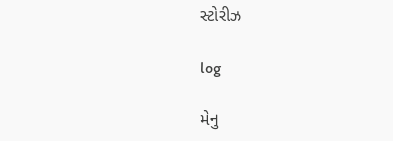સ્ટોરીઝ

log

મેનુ